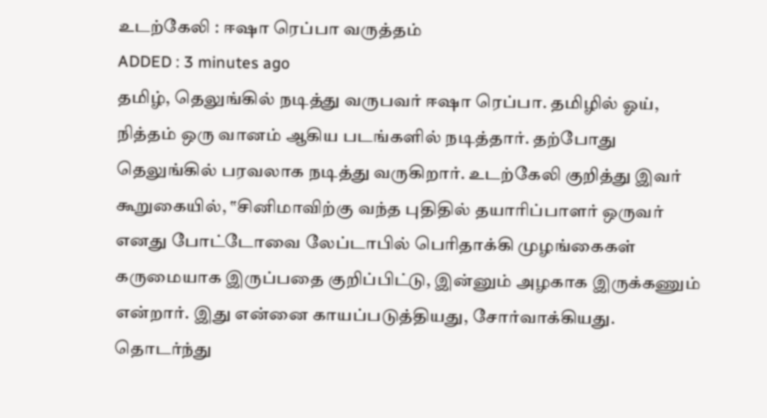உடற்கேலி : ஈஷா ரெப்பா வருத்தம்
ADDED : 3 minutes ago
தமிழ், தெலுங்கில் நடித்து வருபவர் ஈஷா ரெப்பா. தமிழில் ஓய், நித்தம் ஒரு வானம் ஆகிய படங்களில் நடித்தார். தற்போது தெலுங்கில் பரவலாக நடித்து வருகிறார். உடற்கேலி குறித்து இவர் கூறுகையில், ‛‛சினிமாவிற்கு வந்த புதிதில் தயாரிப்பாளர் ஒருவர் எனது போட்டோவை லேப்டாபில் பெரிதாக்கி முழங்கைகள் கருமையாக இருப்பதை குறிப்பிட்டு, இன்னும் அழகாக இருக்கணும் என்றார். இது என்னை காயப்படுத்தியது, சோர்வாக்கியது. தொடர்ந்து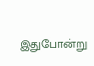இதுபோன்று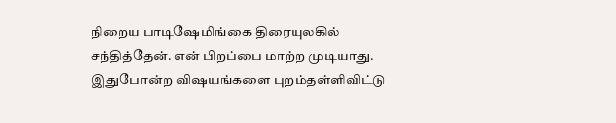நிறைய பாடிஷேமிங்கை திரையுலகில் சந்தித்தேன். என் பிறப்பை மாற்ற முடியாது. இதுபோன்ற விஷயங்களை புறம்தள்ளிவிட்டு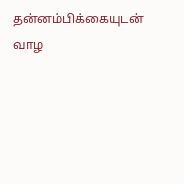தன்னம்பிக்கையுடன் வாழ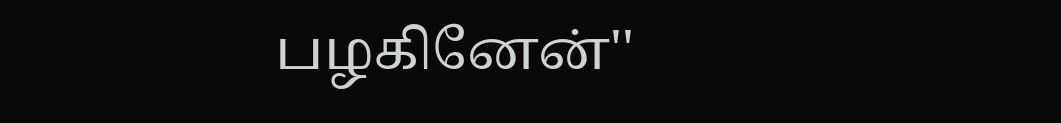பழகினேன்''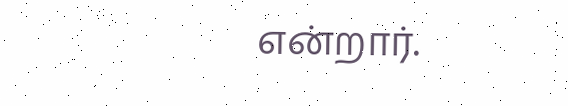என்றார்.